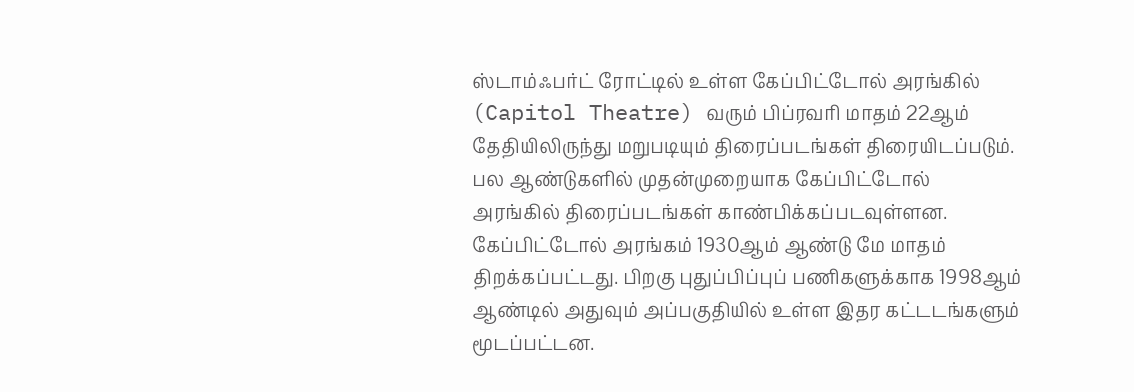ஸ்டாம்ஃபர்ட் ரோட்டில் உள்ள கேப்பிட்டோல் அரங்கில் (Capitol Theatre) வரும் பிப்ரவரி மாதம் 22ஆம் தேதியிலிருந்து மறுபடியும் திரைப்படங்கள் திரையிடப்படும்.
பல ஆண்டுகளில் முதன்முறையாக கேப்பிட்டோல் அரங்கில் திரைப்படங்கள் காண்பிக்கப்படவுள்ளன.
கேப்பிட்டோல் அரங்கம் 1930ஆம் ஆண்டு மே மாதம் திறக்கப்பட்டது. பிறகு புதுப்பிப்புப் பணிகளுக்காக 1998ஆம் ஆண்டில் அதுவும் அப்பகுதியில் உள்ள இதர கட்டடங்களும் மூடப்பட்டன.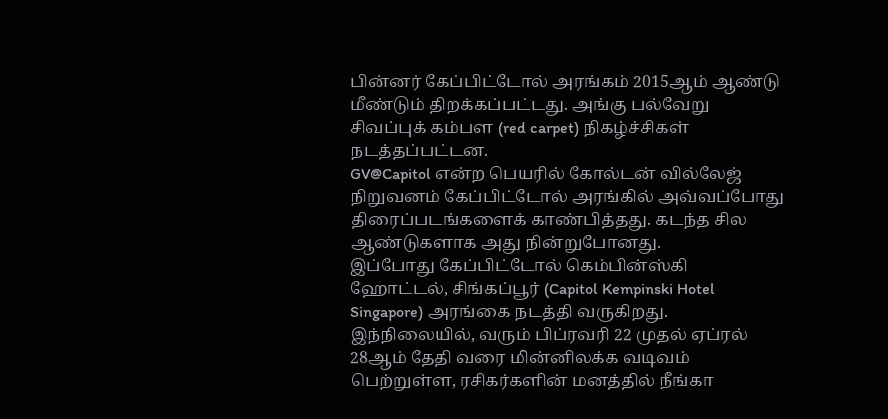பின்னர் கேப்பிட்டோல் அரங்கம் 2015ஆம் ஆண்டு மீண்டும் திறக்கப்பட்டது. அங்கு பல்வேறு சிவப்புக் கம்பள (red carpet) நிகழ்ச்சிகள் நடத்தப்பட்டன.
GV@Capitol என்ற பெயரில் கோல்டன் வில்லேஜ் நிறுவனம் கேப்பிட்டோல் அரங்கில் அவ்வப்போது திரைப்படங்களைக் காண்பித்தது. கடந்த சில ஆண்டுகளாக அது நின்றுபோனது.
இப்போது கேப்பிட்டோல் கெம்பின்ஸ்கி ஹோட்டல், சிங்கப்பூர் (Capitol Kempinski Hotel Singapore) அரங்கை நடத்தி வருகிறது.
இந்நிலையில், வரும் பிப்ரவரி 22 முதல் ஏப்ரல் 28ஆம் தேதி வரை மின்னிலக்க வடிவம் பெற்றுள்ள, ரசிகர்களின் மனத்தில் நீங்கா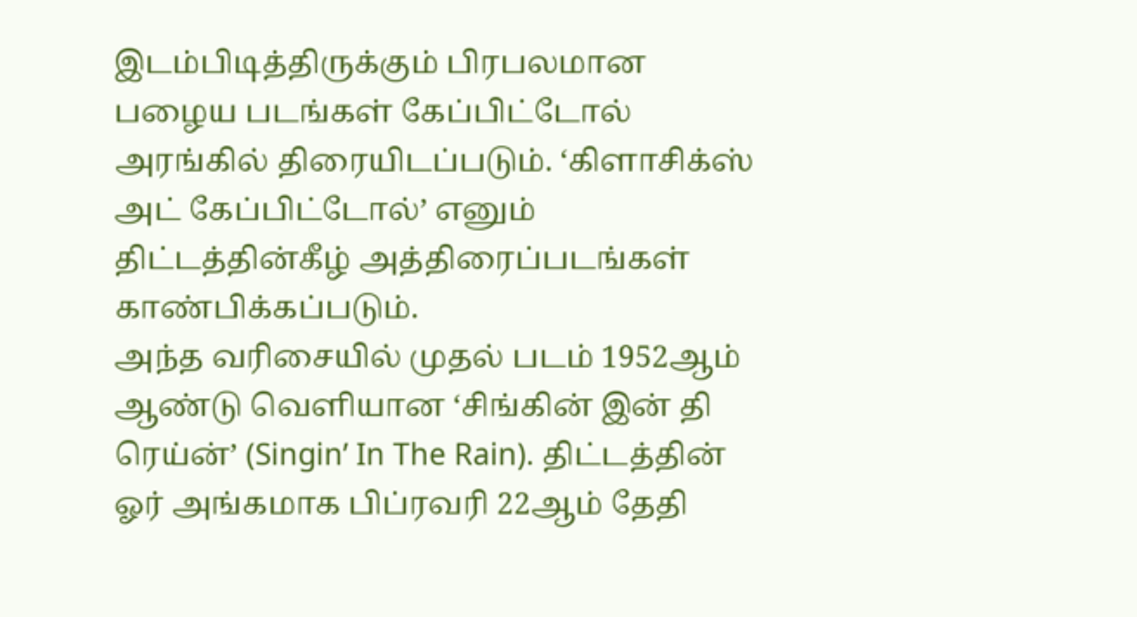இடம்பிடித்திருக்கும் பிரபலமான பழைய படங்கள் கேப்பிட்டோல் அரங்கில் திரையிடப்படும். ‘கிளாசிக்ஸ் அட் கேப்பிட்டோல்’ எனும் திட்டத்தின்கீழ் அத்திரைப்படங்கள் காண்பிக்கப்படும்.
அந்த வரிசையில் முதல் படம் 1952ஆம் ஆண்டு வெளியான ‘சிங்கின் இன் தி ரெய்ன்’ (Singin’ In The Rain). திட்டத்தின் ஓர் அங்கமாக பிப்ரவரி 22ஆம் தேதி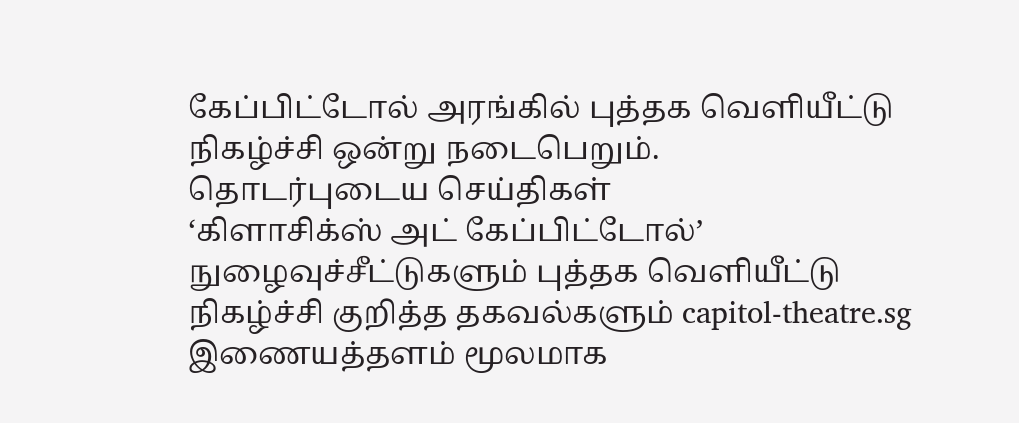கேப்பிட்டோல் அரங்கில் புத்தக வெளியீட்டு நிகழ்ச்சி ஒன்று நடைபெறும்.
தொடர்புடைய செய்திகள்
‘கிளாசிக்ஸ் அட் கேப்பிட்டோல்’ நுழைவுச்சீட்டுகளும் புத்தக வெளியீட்டு நிகழ்ச்சி குறித்த தகவல்களும் capitol-theatre.sg இணையத்தளம் மூலமாக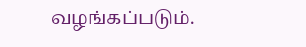வழங்கப்படும்.